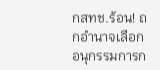กสทช.ร้อน! ถกอำนาจเลือกอนุกรรมการก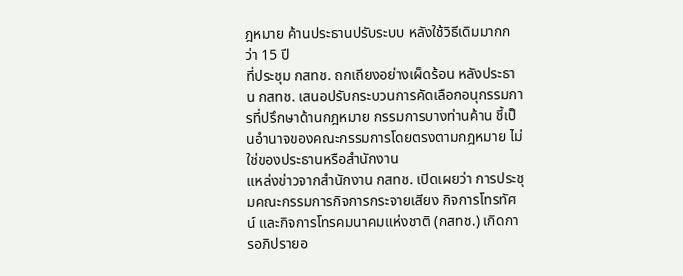ฎหมาย ค้านประธานปรับระบบ หลังใช้วิธีเดิมมากกว่า 15 ปี
ที่ประชุม กสทช. ถกเถียงอย่างเผ็ดร้อน หลังประธาน กสทช. เสนอปรับกระบวนการคัดเลือกอนุกรรมการที่ปรึกษาด้านกฎหมาย กรรมการบางท่านค้าน ชี้เป็นอำนาจของคณะกรรมการโดยตรงตามกฎหมาย ไม่ใช่ของประธานหรือสำนักงาน
แหล่งข่าวจากสำนักงาน กสทช. เปิดเผยว่า การประชุมคณะกรรมการกิจการกระจายเสียง กิจการโทรทัศน์ และกิจการโทรคมนาคมแห่งชาติ (กสทช.) เกิดการอภิปรายอ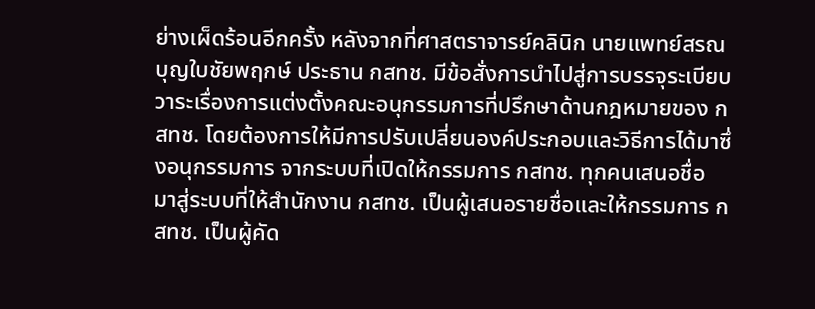ย่างเผ็ดร้อนอีกครั้ง หลังจากที่ศาสตราจารย์คลินิก นายแพทย์สรณ บุญใบชัยพฤกษ์ ประธาน กสทช. มีข้อสั่งการนำไปสู่การบรรจุระเบียบวาระเรื่องการแต่งตั้งคณะอนุกรรมการที่ปรึกษาด้านกฎหมายของ กสทช. โดยต้องการให้มีการปรับเปลี่ยนองค์ประกอบและวิธีการได้มาซึ่งอนุกรรมการ จากระบบที่เปิดให้กรรมการ กสทช. ทุกคนเสนอชื่อ มาสู่ระบบที่ให้สำนักงาน กสทช. เป็นผู้เสนอรายชื่อและให้กรรมการ กสทช. เป็นผู้คัด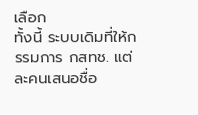เลือก
ทั้งนี้ ระบบเดิมที่ให้กรรมการ กสทช. แต่ละคนเสนอชื่อ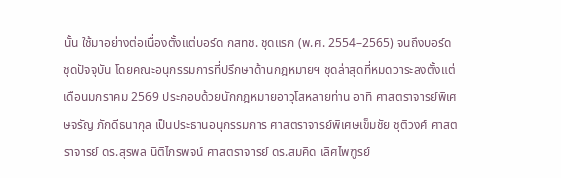นั้น ใช้มาอย่างต่อเนื่องตั้งแต่บอร์ด กสทช. ชุดแรก (พ.ศ. 2554–2565) จนถึงบอร์ดชุดปัจจุบัน โดยคณะอนุกรรมการที่ปรึกษาด้านกฎหมายฯ ชุดล่าสุดที่หมดวาระลงตั้งแต่เดือนมกราคม 2569 ประกอบด้วยนักกฎหมายอาวุโสหลายท่าน อาทิ ศาสตราจารย์พิเศษจรัญ ภักดีธนากุล เป็นประธานอนุกรรมการ ศาสตราจารย์พิเศษเข็มชัย ชุติวงศ์ ศาสตราจารย์ ดร.สุรพล นิติไกรพจน์ ศาสตราจารย์ ดร.สมคิด เลิศไพฑูรย์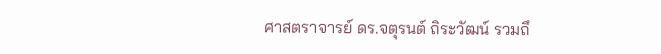ศาสตราจารย์ ดร.จตุรนต์ ถิระวัฒน์ รวมถึ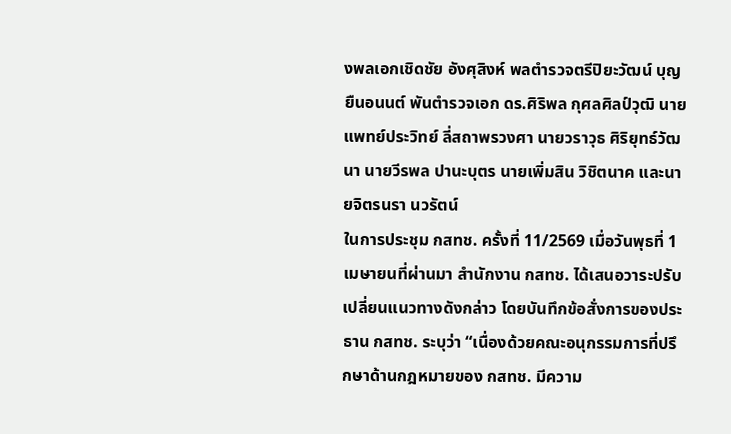งพลเอกเชิดชัย อังศุสิงห์ พลตำรวจตรีปิยะวัฒน์ บุญยืนอนนต์ พันตำรวจเอก ดร.ศิริพล กุศลศิลป์วุฒิ นายแพทย์ประวิทย์ ลี่สถาพรวงศา นายวราวุธ ศิริยุทธ์วัฒนา นายวีรพล ปานะบุตร นายเพิ่มสิน วิชิตนาค และนายจิตรนรา นวรัตน์
ในการประชุม กสทช. ครั้งที่ 11/2569 เมื่อวันพุธที่ 1 เมษายนที่ผ่านมา สำนักงาน กสทช. ได้เสนอวาระปรับเปลี่ยนแนวทางดังกล่าว โดยบันทึกข้อสั่งการของประธาน กสทช. ระบุว่า “เนื่องด้วยคณะอนุกรรมการที่ปรึกษาด้านกฎหมายของ กสทช. มีความ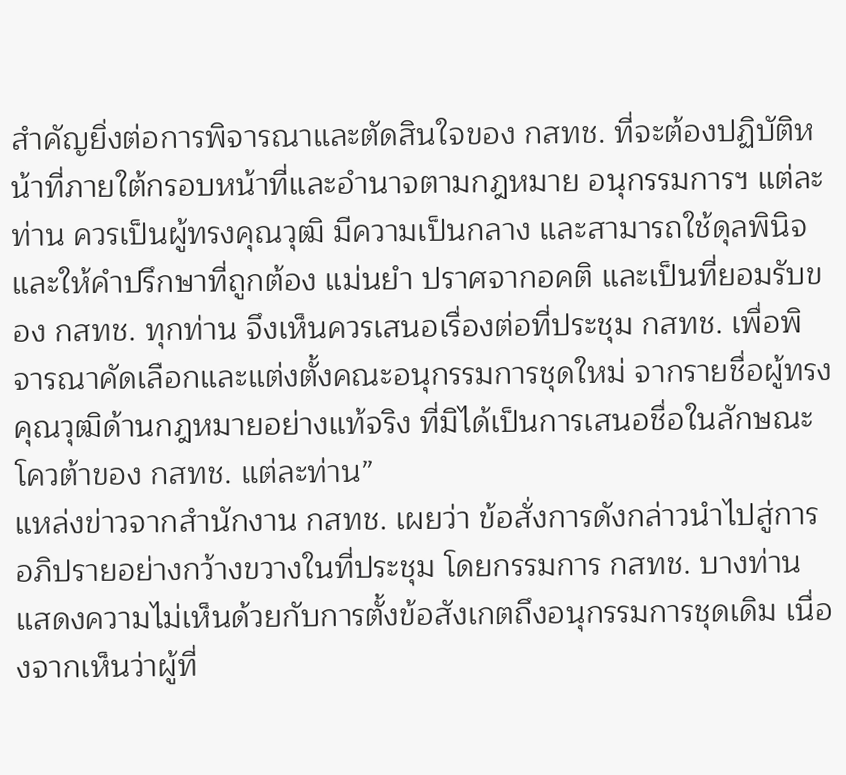สำคัญยิ่งต่อการพิจารณาและตัดสินใจของ กสทช. ที่จะต้องปฏิบัติหน้าที่ภายใต้กรอบหน้าที่และอำนาจตามกฎหมาย อนุกรรมการฯ แต่ละท่าน ควรเป็นผู้ทรงคุณวุฒิ มีความเป็นกลาง และสามารถใช้ดุลพินิจและให้คำปรึกษาที่ถูกต้อง แม่นยำ ปราศจากอคติ และเป็นที่ยอมรับของ กสทช. ทุกท่าน จึงเห็นควรเสนอเรื่องต่อที่ประชุม กสทช. เพื่อพิจารณาคัดเลือกและแต่งตั้งคณะอนุกรรมการชุดใหม่ จากรายชื่อผู้ทรงคุณวุฒิด้านกฎหมายอย่างแท้จริง ที่มิได้เป็นการเสนอชื่อในลักษณะโควต้าของ กสทช. แต่ละท่าน”
แหล่งข่าวจากสำนักงาน กสทช. เผยว่า ข้อสั่งการดังกล่าวนำไปสู่การอภิปรายอย่างกว้างขวางในที่ประชุม โดยกรรมการ กสทช. บางท่านแสดงความไม่เห็นด้วยกับการตั้งข้อสังเกตถึงอนุกรรมการชุดเดิม เนื่องจากเห็นว่าผู้ที่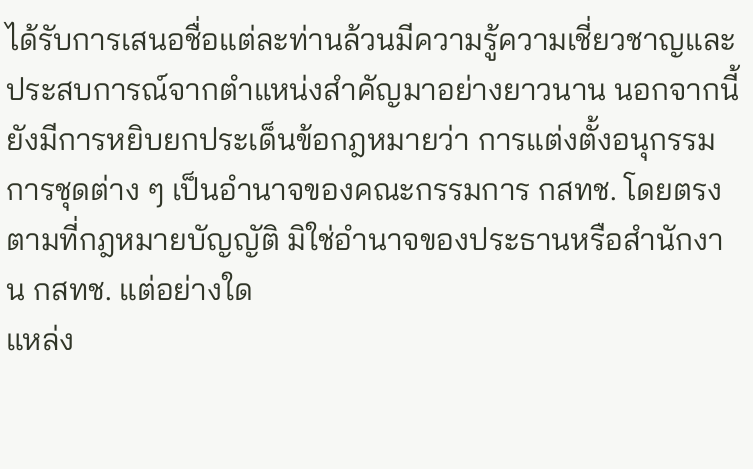ได้รับการเสนอชื่อแต่ละท่านล้วนมีความรู้ความเชี่ยวชาญและประสบการณ์จากตำแหน่งสำคัญมาอย่างยาวนาน นอกจากนี้ ยังมีการหยิบยกประเด็นข้อกฎหมายว่า การแต่งตั้งอนุกรรมการชุดต่าง ๆ เป็นอำนาจของคณะกรรมการ กสทช. โดยตรงตามที่กฎหมายบัญญัติ มิใช่อำนาจของประธานหรือสำนักงาน กสทช. แต่อย่างใด
แหล่ง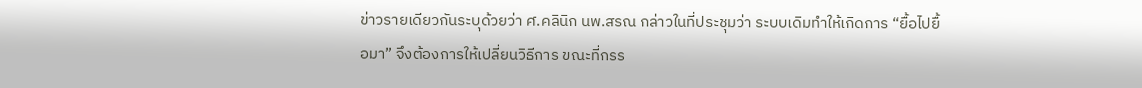ข่าวรายเดียวกันระบุด้วยว่า ศ.คลินิก นพ.สรณ กล่าวในที่ประชุมว่า ระบบเดิมทำให้เกิดการ “ยื้อไปยื้อมา” จึงต้องการให้เปลี่ยนวิธีการ ขณะที่กรร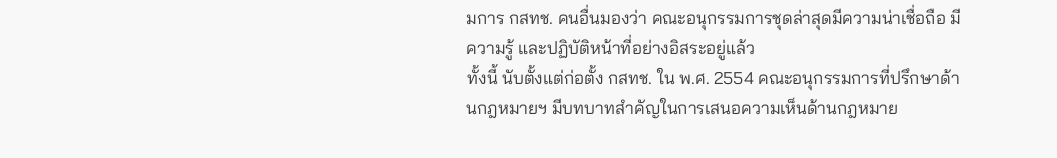มการ กสทช. คนอื่นมองว่า คณะอนุกรรมการชุดล่าสุดมีความน่าเชื่อถือ มีความรู้ และปฏิบัติหน้าที่อย่างอิสระอยู่แล้ว
ทั้งนี้ นับตั้งแต่ก่อตั้ง กสทช. ใน พ.ศ. 2554 คณะอนุกรรมการที่ปรึกษาด้านกฎหมายฯ มีบทบาทสำคัญในการเสนอความเห็นด้านกฎหมาย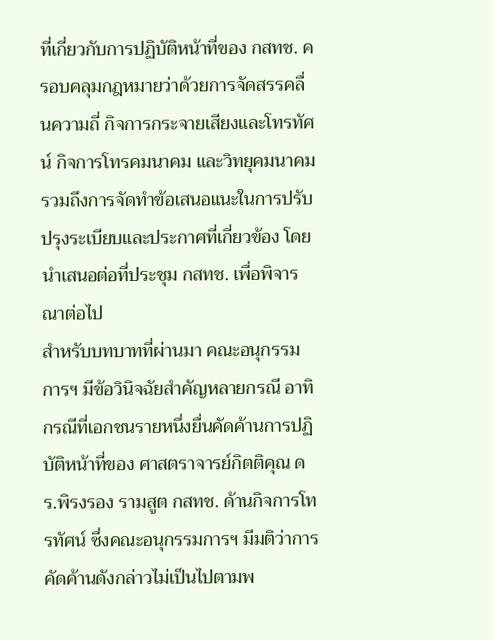ที่เกี่ยวกับการปฏิบัติหน้าที่ของ กสทช. ครอบคลุมกฎหมายว่าด้วยการจัดสรรคลื่นความถี่ กิจการกระจายเสียงและโทรทัศน์ กิจการโทรคมนาคม และวิทยุคมนาคม รวมถึงการจัดทำข้อเสนอแนะในการปรับปรุงระเบียบและประกาศที่เกี่ยวข้อง โดยนำเสนอต่อที่ประชุม กสทช. เพื่อพิจารณาต่อไป
สำหรับบทบาทที่ผ่านมา คณะอนุกรรมการฯ มีข้อวินิจฉัยสำคัญหลายกรณี อาทิ กรณีที่เอกชนรายหนึ่งยื่นคัดค้านการปฏิบัติหน้าที่ของ ศาสตราจารย์กิตติคุณ ดร.พิรงรอง รามสูต กสทช. ด้านกิจการโทรทัศน์ ซึ่งคณะอนุกรรมการฯ มีมติว่าการคัดค้านดังกล่าวไม่เป็นไปตามพ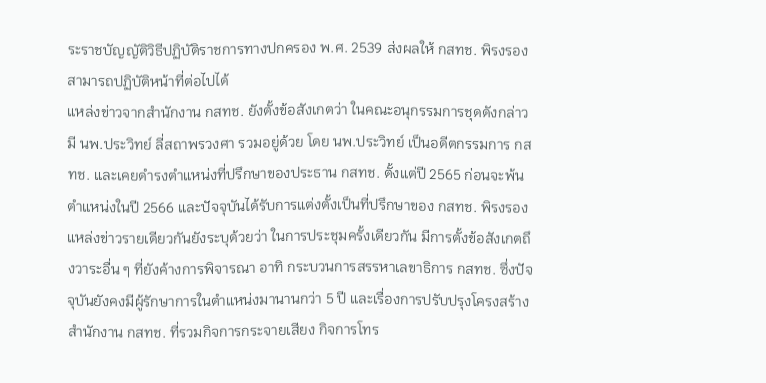ระราชบัญญัติวิธีปฏิบัติราชการทางปกครอง พ.ศ. 2539 ส่งผลให้ กสทช. พิรงรองสามารถปฏิบัติหน้าที่ต่อไปได้
แหล่งข่าวจากสำนักงาน กสทช. ยังตั้งข้อสังเกตว่า ในคณะอนุกรรมการชุดดังกล่าว มี นพ.ประวิทย์ ลี่สถาพรวงศา รวมอยู่ด้วย โดย นพ.ประวิทย์ เป็นอดีตกรรมการ กสทช. และเคยดำรงตำแหน่งที่ปรึกษาของประธาน กสทช. ตั้งแต่ปี 2565 ก่อนจะพ้นตำแหน่งในปี 2566 และปัจจุบันได้รับการแต่งตั้งเป็นที่ปรึกษาของ กสทช. พิรงรอง
แหล่งข่าวรายเดียวกันยังระบุด้วยว่า ในการประชุมครั้งเดียวกัน มีการตั้งข้อสังเกตถึงวาระอื่น ๆ ที่ยังค้างการพิจารณา อาทิ กระบวนการสรรหาเลขาธิการ กสทช. ซึ่งปัจจุบันยังคงมีผู้รักษาการในตำแหน่งมานานกว่า 5 ปี และเรื่องการปรับปรุงโครงสร้างสำนักงาน กสทช. ที่รวมกิจการกระจายเสียง กิจการโทร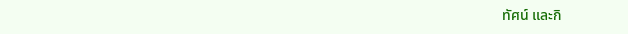ทัศน์ และกิ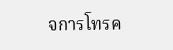จการโทรค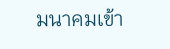มนาคมเข้า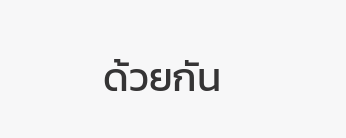ด้วยกัน